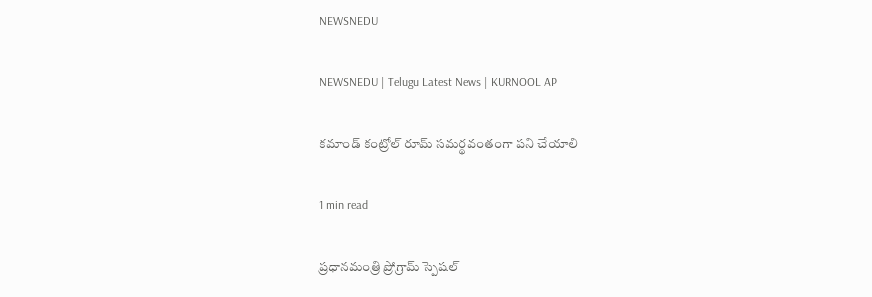NEWSNEDU

NEWSNEDU | Telugu Latest News | KURNOOL AP

కమాండ్ కంట్రోల్ రూమ్ సమర్థవంతంగా పని చేయాలి

1 min read

ప్రధానమంత్రి ప్రోగ్రామ్ స్పెషల్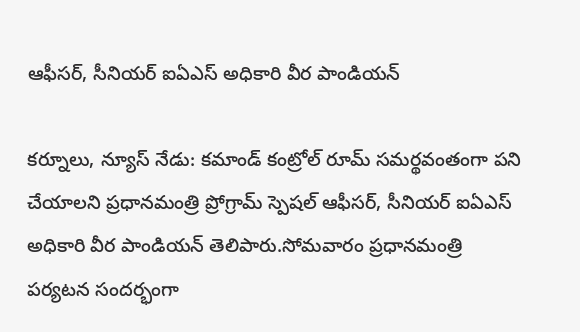ఆఫీసర్, సీనియర్ ఐఏఎస్ అధికారి వీర పాండియన్

కర్నూలు, న్యూస్ నేడు: కమాండ్ కంట్రోల్ రూమ్ సమర్థవంతంగా పని చేయాలని ప్రధానమంత్రి ప్రోగ్రామ్ స్పెషల్ ఆఫీసర్, సీనియర్ ఐఏఎస్ అధికారి వీర పాండియన్ తెలిపారు.సోమవారం ప్రధానమంత్రి పర్యటన సందర్భంగా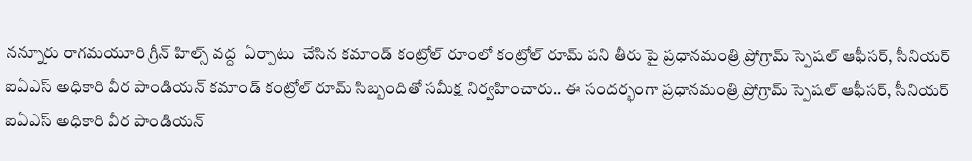నన్నూరు రాగమయూరి గ్రీన్ హిల్స్ వద్ద  ఏర్పాటు  చేసిన కమాండ్ కంట్రోల్ రూంలో కంట్రోల్ రూమ్ పని తీరు పై ప్రధానమంత్రి ప్రోగ్రామ్ స్పెషల్ ఆఫీసర్, సీనియర్ ఐఏఎస్ అధికారి వీర పాండియన్ కమాండ్ కంట్రోల్ రూమ్ సిబ్బందితో సమీక్ష నిర్వహించారు.. ఈ సందర్భంగా ప్రధానమంత్రి ప్రోగ్రామ్ స్పెషల్ ఆఫీసర్, సీనియర్ ఐఏఎస్ అధికారి వీర పాండియన్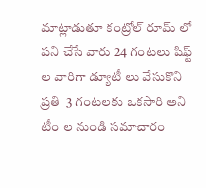మాట్లాడుతూ కంట్రోల్ రూమ్ లో పని చేసే వారు 24 గంటలు షిఫ్ట్ ల వారిగా డ్యూటీ లు వేసుకొని ప్రతి  3 గంటలకు ఒకసారి అని టీం ల నుండి సమాచారం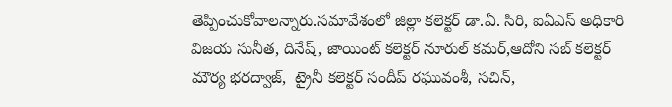తెప్పించుకోవాలన్నారు.సమావేశంలో జిల్లా కలెక్టర్ డా.ఏ. సిరి, ఐఏఎస్ అధికారి విజయ సునీత, దినేష్, జాయింట్ కలెక్టర్ నూరుల్ కమర్,ఆదోని సబ్ కలెక్టర్ మౌర్య భరద్వాజ్,  ట్రైనీ కలెక్టర్ సందీప్ రఘువంశీ, సచిన్,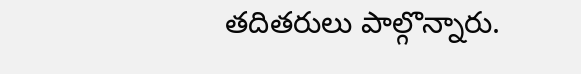తదితరులు పాల్గొన్నారు.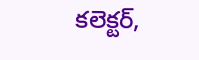కలెక్టర్,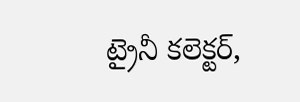ట్రైనీ కలెక్టర్,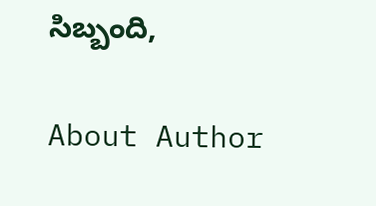సిబ్బంది,

About Author